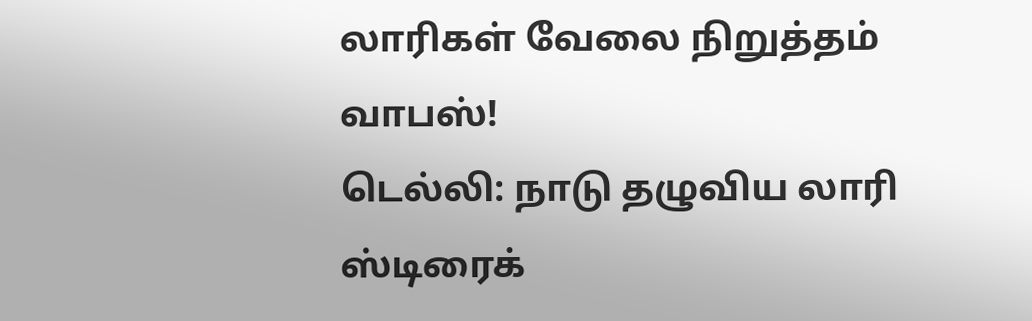லாரிகள் வேலை நிறுத்தம் வாபஸ்!
டெல்லி: நாடு தழுவிய லாரி ஸ்டிரைக்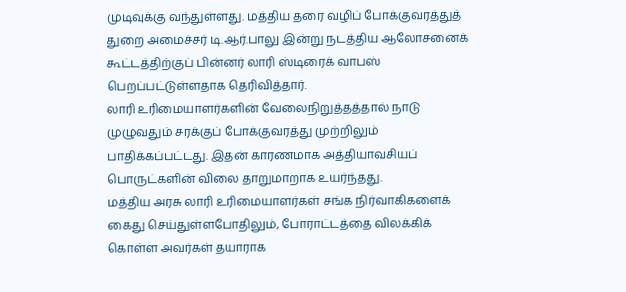முடிவுக்கு வந்துள்ளது. மத்திய தரை வழிப் போக்குவரத்துத் துறை அமைச்சர் டி.ஆர்.பாலு இன்று நடத்திய ஆலோசனைக் கூட்டத்திற்குப் பின்னர் லாரி ஸ்டிரைக் வாபஸ் பெறப்பட்டுள்ளதாக தெரிவித்தார்.
லாரி உரிமையாளர்களின் வேலைநிறுத்தத்தால் நாடு முழுவதும் சரக்குப் போக்குவரத்து முற்றிலும் பாதிக்கப்பட்டது. இதன் காரணமாக அத்தியாவசியப் பொருட்களின் விலை தாறுமாறாக உயர்ந்தது.
மத்திய அரசு லாரி உரிமையாளர்கள் சங்க நிர்வாகிகளைக் கைது செய்துள்ளபோதிலும், போராட்டத்தை விலக்கிக் கொள்ள அவர்கள் தயாராக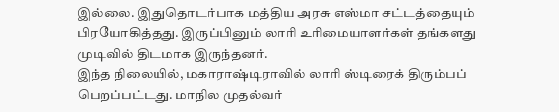இல்லை. இதுதொடர்பாக மத்திய அரசு எஸ்மா சட்டத்தையும் பிரயோகித்தது. இருப்பினும் லாரி உரிமையாளர்கள் தங்களது முடிவில் திடமாக இருந்தனர்.
இந்த நிலையில், மகாராஷ்டிராவில் லாரி ஸ்டிரைக் திரும்பப் பெறப்பட்டது. மாநில முதல்வர்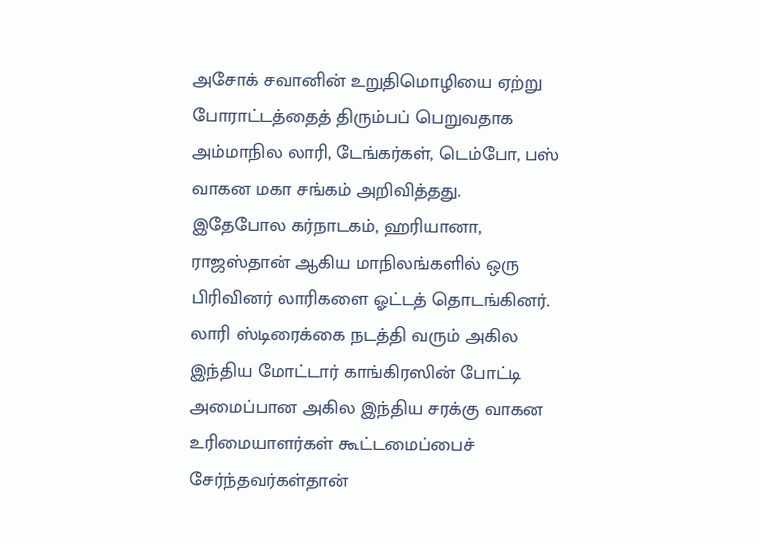அசோக் சவானின் உறுதிமொழியை ஏற்று போராட்டத்தைத் திரும்பப் பெறுவதாக அம்மாநில லாரி, டேங்கர்கள், டெம்போ, பஸ் வாகன மகா சங்கம் அறிவித்தது.
இதேபோல கர்நாடகம், ஹரியானா, ராஜஸ்தான் ஆகிய மாநிலங்களில் ஒரு பிரிவினர் லாரிகளை ஓட்டத் தொடங்கினர்.
லாரி ஸ்டிரைக்கை நடத்தி வரும் அகில இந்திய மோட்டார் காங்கிரஸின் போட்டி அமைப்பான அகில இந்திய சரக்கு வாகன உரிமையாளர்கள் கூட்டமைப்பைச் சேர்ந்தவர்கள்தான்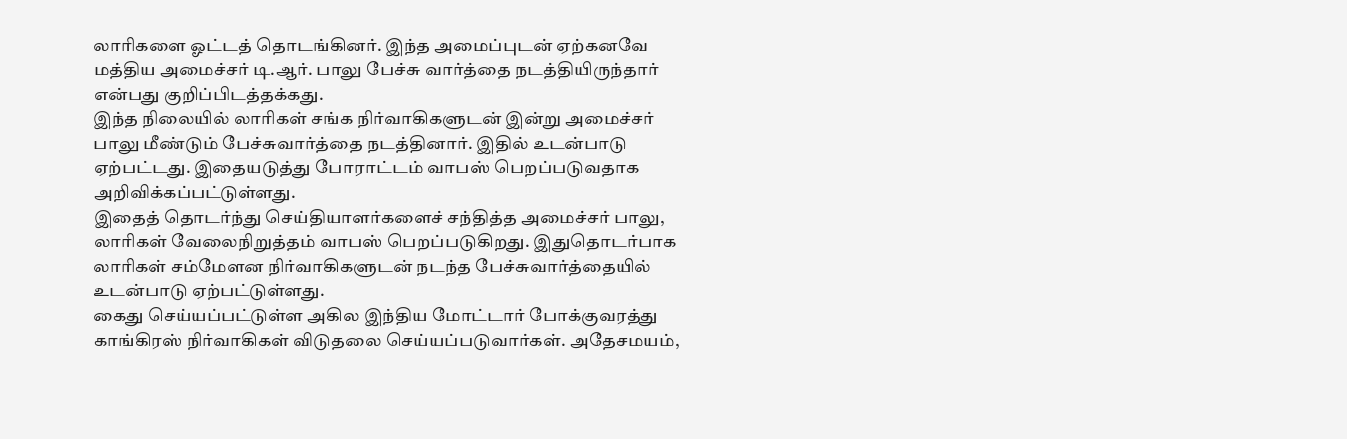லாரிகளை ஓட்டத் தொடங்கினர். இந்த அமைப்புடன் ஏற்கனவே மத்திய அமைச்சர் டி.ஆர். பாலு பேச்சு வார்த்தை நடத்தியிருந்தார் என்பது குறிப்பிடத்தக்கது.
இந்த நிலையில் லாரிகள் சங்க நிர்வாகிகளுடன் இன்று அமைச்சர் பாலு மீண்டும் பேச்சுவார்த்தை நடத்தினார். இதில் உடன்பாடு ஏற்பட்டது. இதையடுத்து போராட்டம் வாபஸ் பெறப்படுவதாக அறிவிக்கப்பட்டுள்ளது.
இதைத் தொடர்ந்து செய்தியாளர்களைச் சந்தித்த அமைச்சர் பாலு, லாரிகள் வேலைநிறுத்தம் வாபஸ் பெறப்படுகிறது. இதுதொடர்பாக லாரிகள் சம்மேளன நிர்வாகிகளுடன் நடந்த பேச்சுவார்த்தையில் உடன்பாடு ஏற்பட்டுள்ளது.
கைது செய்யப்பட்டுள்ள அகில இந்திய மோட்டார் போக்குவரத்து காங்கிரஸ் நிர்வாகிகள் விடுதலை செய்யப்படுவார்கள். அதேசமயம்,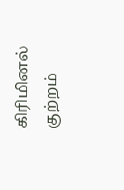கிரிமினல் குற்றம்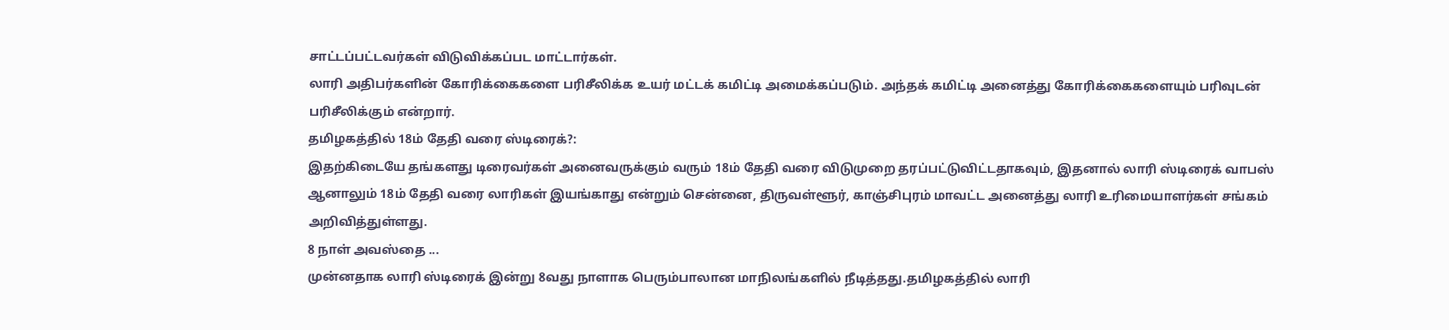சாட்டப்பட்டவர்கள் விடுவிக்கப்பட மாட்டார்கள்.
லாரி அதிபர்களின் கோரிக்கைகளை பரிசீலிக்க உயர் மட்டக் கமிட்டி அமைக்கப்படும். அந்தக் கமிட்டி அனைத்து கோரிக்கைகளையும் பரிவுடன் பரிசீலிக்கும் என்றார்.
தமிழகத்தில் 18ம் தேதி வரை ஸ்டிரைக்?:
இதற்கிடையே தங்களது டிரைவர்கள் அனைவருக்கும் வரும் 18ம் தேதி வரை விடுமுறை தரப்பட்டுவிட்டதாகவும், இதனால் லாரி ஸ்டிரைக் வாபஸ் ஆனாலும் 18ம் தேதி வரை லாரிகள் இயங்காது என்றும் சென்னை, திருவள்ளூர், காஞ்சிபுரம் மாவட்ட அனைத்து லாரி உரிமையாளர்கள் சங்கம் அறிவித்துள்ளது.
8 நாள் அவஸ்தை ...
முன்னதாக லாரி ஸ்டிரைக் இன்று 8வது நாளாக பெரும்பாலான மாநிலங்களில் நீடித்தது.தமிழகத்தில் லாரி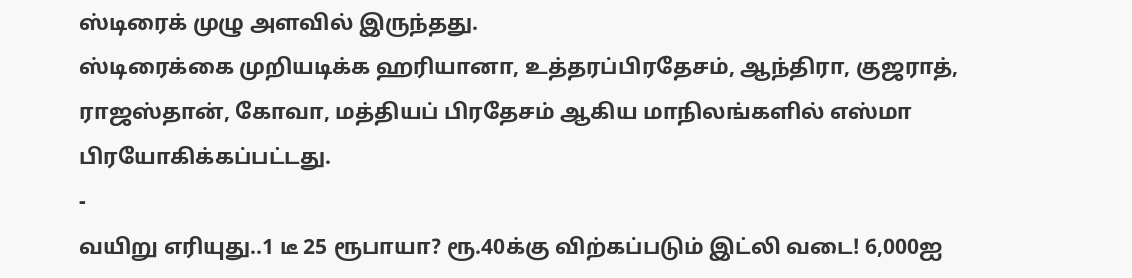ஸ்டிரைக் முழு அளவில் இருந்தது.
ஸ்டிரைக்கை முறியடிக்க ஹரியானா, உத்தரப்பிரதேசம், ஆந்திரா, குஜராத், ராஜஸ்தான், கோவா, மத்தியப் பிரதேசம் ஆகிய மாநிலங்களில் எஸ்மா பிரயோகிக்கப்பட்டது.
-
வயிறு எரியுது..1 டீ 25 ரூபாயா? ரூ.40க்கு விற்கப்படும் இட்லி வடை! 6,000ஐ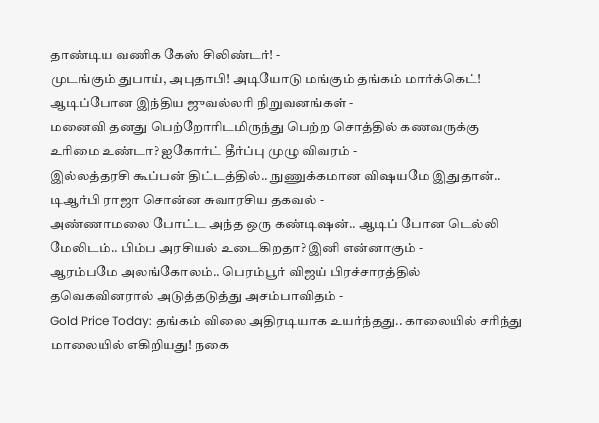தாண்டிய வணிக கேஸ் சிலிண்டர்! -
முடங்கும் துபாய், அபுதாபி! அடியோடு மங்கும் தங்கம் மார்க்கெட்! ஆடிப்போன இந்திய ஜுவல்லரி நிறுவனங்கள் -
மனைவி தனது பெற்றோரிடமிருந்து பெற்ற சொத்தில் கணவருக்கு உரிமை உண்டா? ஐகோர்ட் தீர்ப்பு முழு விவரம் -
இல்லத்தரசி கூப்பன் திட்டத்தில்.. நுணுக்கமான விஷயமே இதுதான்.. டிஆர்பி ராஜா சொன்ன சுவாரசிய தகவல் -
அண்ணாமலை போட்ட அந்த ஒரு கண்டிஷன்.. ஆடிப் போன டெல்லி மேலிடம்.. பிம்ப அரசியல் உடைகிறதா? இனி என்னாகும் -
ஆரம்பமே அலங்கோலம்.. பெரம்பூர் விஜய் பிரச்சாரத்தில் தவெகவினரால் அடுத்தடுத்து அசம்பாவிதம் -
Gold Price Today: தங்கம் விலை அதிரடியாக உயர்ந்தது.. காலையில் சரிந்து மாலையில் எகிறியது! நகை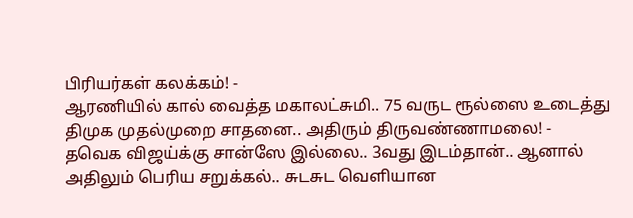பிரியர்கள் கலக்கம்! -
ஆரணியில் கால் வைத்த மகாலட்சுமி.. 75 வருட ரூல்ஸை உடைத்து திமுக முதல்முறை சாதனை.. அதிரும் திருவண்ணாமலை! -
தவெக விஜய்க்கு சான்ஸே இல்லை.. 3வது இடம்தான்.. ஆனால் அதிலும் பெரிய சறுக்கல்.. சுடசுட வெளியான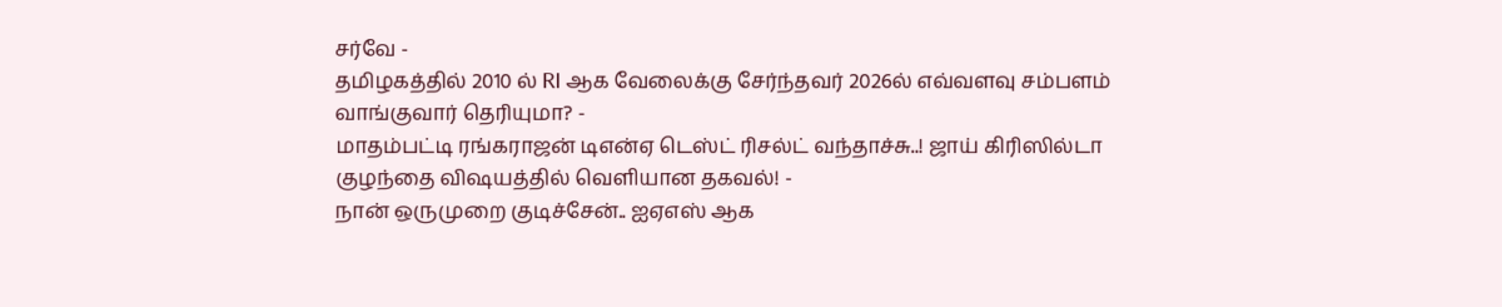சர்வே -
தமிழகத்தில் 2010 ல் RI ஆக வேலைக்கு சேர்ந்தவர் 2026ல் எவ்வளவு சம்பளம் வாங்குவார் தெரியுமா? -
மாதம்பட்டி ரங்கராஜன் டிஎன்ஏ டெஸ்ட் ரிசல்ட் வந்தாச்சு..! ஜாய் கிரிஸில்டா குழந்தை விஷயத்தில் வெளியான தகவல்! -
நான் ஒருமுறை குடிச்சேன்.. ஐஏஎஸ் ஆக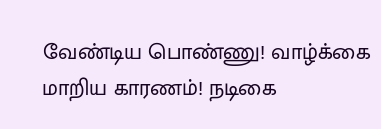வேண்டிய பொண்ணு! வாழ்க்கை மாறிய காரணம்! நடிகை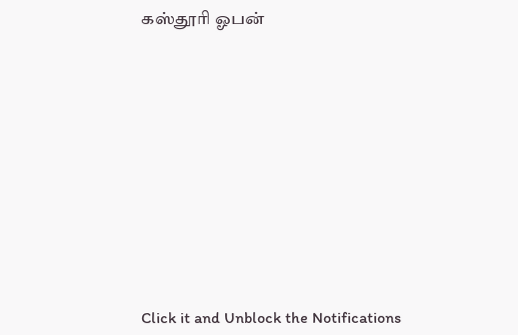கஸ்தூரி ஓபன்












Click it and Unblock the Notifications